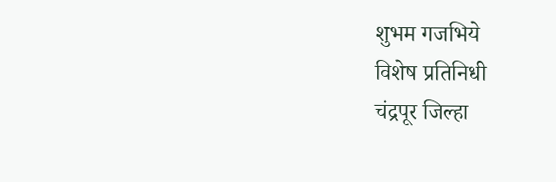शुभम गजभिये
विशेष प्रतिनिधी
चंद्रपूर जिल्हा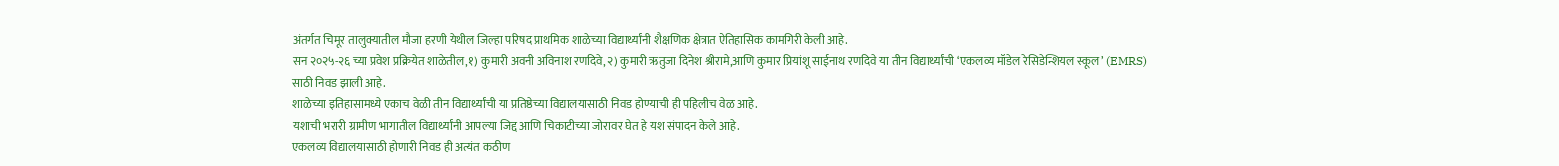अंतर्गत चिमूर तालुक्यातील मौजा हरणी येथील जिल्हा परिषद प्राथमिक शाळेच्या विद्यार्थ्यांनी शैक्षणिक क्षेत्रात ऐतिहासिक कामगिरी केली आहे.
सन २०२५-२६ च्या प्रवेश प्रक्रियेत शाळेतील,१) कुमारी अवनी अविनाश रणदिवे,२) कुमारी ऋतुजा दिनेश श्रीरामे,आणि कुमार प्रियांशू साईनाथ रणदिवे या तीन विद्यार्थ्यांची ‘एकलव्य मॉडेल रेसिडेन्शियल स्कूल’ (EMRS) साठी निवड झाली आहे.
शाळेच्या इतिहासामध्ये एकाच वेळी तीन विद्यार्थ्यांची या प्रतिष्ठेच्या विद्यालयासाठी निवड होण्याची ही पहिलीच वेळ आहे.
यशाची भरारी ग्रामीण भागातील विद्यार्थ्यांनी आपल्या जिद्द आणि चिकाटीच्या जोरावर घेत हे यश संपादन केले आहे.
एकलव्य विद्यालयासाठी होणारी निवड ही अत्यंत कठीण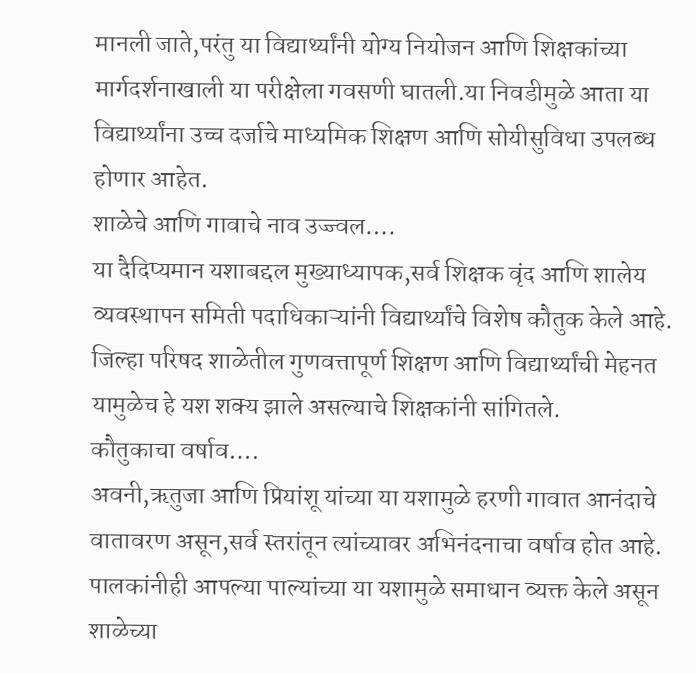मानली जाते,परंतु या विद्यार्थ्यांनी योग्य नियोजन आणि शिक्षकांच्या मार्गदर्शनाखाली या परीक्षेला गवसणी घातली.या निवडीमुळे आता या विद्यार्थ्यांना उच्च दर्जाचे माध्यमिक शिक्षण आणि सोयीसुविधा उपलब्ध होणार आहेत.
शाळेचे आणि गावाचे नाव उज्ज्वल….
या दैदिप्यमान यशाबद्दल मुख्याध्यापक,सर्व शिक्षक वृंद आणि शालेय व्यवस्थापन समिती पदाधिकाऱ्यांनी विद्यार्थ्यांचे विशेष कौतुक केले आहे.
जिल्हा परिषद शाळेतील गुणवत्तापूर्ण शिक्षण आणि विद्यार्थ्यांची मेहनत यामुळेच हे यश शक्य झाले असल्याचे शिक्षकांनी सांगितले.
कौतुकाचा वर्षाव….
अवनी,ऋतुजा आणि प्रियांशू यांच्या या यशामुळे हरणी गावात आनंदाचे वातावरण असून,सर्व स्तरांतून त्यांच्यावर अभिनंदनाचा वर्षाव होत आहे.
पालकांनीही आपल्या पाल्यांच्या या यशामुळे समाधान व्यक्त केले असून शाळेच्या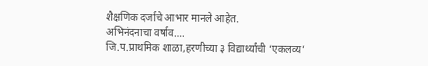शैक्षणिक दर्जाचे आभार मानले आहेत.
अभिनंदनाचा वर्षाव….
जि.प.प्राथमिक शाळा,हरणीच्या ३ विद्यार्थ्यांची ‘एकलव्य’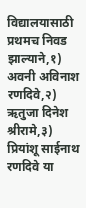विद्यालयासाठी प्रथमच निवड झाल्याने,१) अवनी अविनाश रणदिवे,२) ऋतुजा दिनेश श्रीरामे,३) प्रियांशू साईनाथ रणदिवे या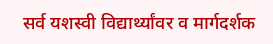सर्व यशस्वी विद्यार्थ्यांवर व मार्गदर्शक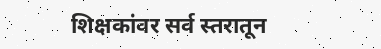शिक्षकांवर सर्व स्तरातून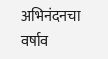अभिनंदनचा वर्षाव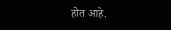होत आहे.